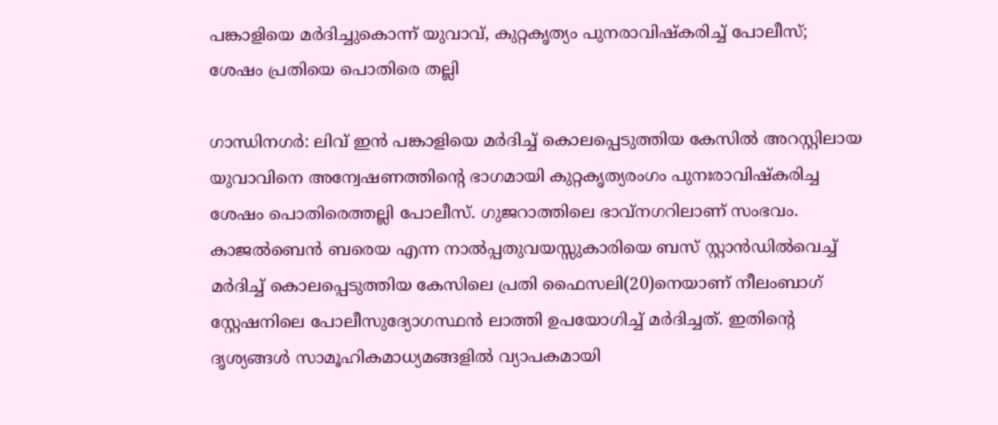പങ്കാളിയെ മർദിച്ചുകൊന്ന് യുവാവ്, കുറ്റകൃത്യം പുനരാവിഷ്കരിച്ച് പോലീസ്; ശേഷം പ്രതിയെ പൊതിരെ തല്ലി

ഗാന്ധിനഗർ: ലിവ് ഇൻ പങ്കാളിയെ മർദിച്ച് കൊലപ്പെടുത്തിയ കേസിൽ അറസ്റ്റിലായ യുവാവിനെ അന്വേഷണത്തിന്റെ ഭാഗമായി കുറ്റകൃത്യരംഗം പുനഃരാവിഷ്കരിച്ച ശേഷം പൊതിരെത്തല്ലി പോലീസ്. ഗുജറാത്തിലെ ഭാവ്നഗറിലാണ് സംഭവം.
കാജൽബെൻ ബരെയ എന്ന നാൽപ്പതുവയസ്സുകാരിയെ ബസ് സ്റ്റാൻഡിൽവെച്ച് മർദിച്ച് കൊലപ്പെടുത്തിയ കേസിലെ പ്രതി ഫൈസലി(20)നെയാണ് നീലംബാഗ് സ്റ്റേഷനിലെ പോലീസുദ്യോഗസ്ഥൻ ലാത്തി ഉപയോഗിച്ച് മർദിച്ചത്. ഇതിന്റെ ദൃശ്യങ്ങൾ സാമൂഹികമാധ്യമങ്ങളിൽ വ്യാപകമായി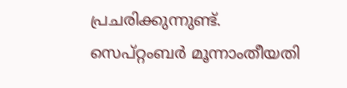പ്രചരിക്കുന്നുണ്ട്.
സെപ്റ്റംബർ മൂന്നാംതീയതി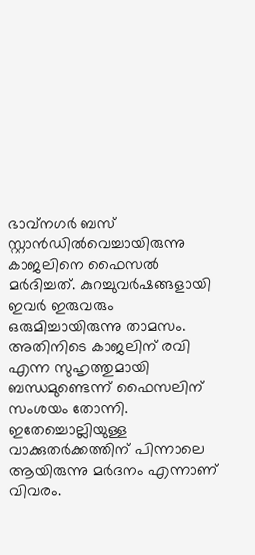ഭാവ്നഗർ ബസ് സ്റ്റാൻഡിൽവെച്ചായിരുന്നു കാജലിനെ ഫൈസൽ മർദിച്ചത്. കുറച്ചുവർഷങ്ങളായി ഇവർ ഇരുവരും ഒരുമിച്ചായിരുന്നു താമസം. അതിനിടെ കാജലിന് രവി എന്ന സുഹൃത്തുമായി ബന്ധമുണ്ടെന്ന് ഫൈസലിന് സംശയം തോന്നി. ഇതേച്ചൊല്ലിയുള്ള വാക്കുതർക്കത്തിന് പിന്നാലെ ആയിരുന്നു മർദനം എന്നാണ് വിവരം.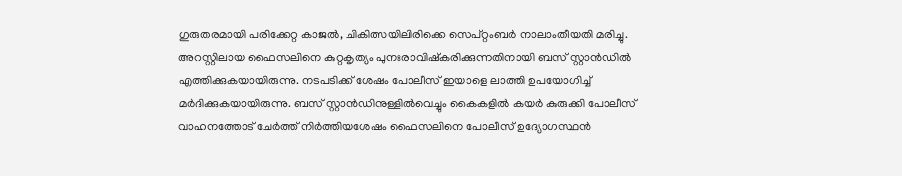ഗുരുതരമായി പരിക്കേറ്റ കാജൽ, ചികിത്സയിലിരിക്കെ സെപ്റ്റംബർ നാലാംതീയതി മരിച്ചു.
അറസ്റ്റിലായ ഫൈസലിനെ കുറ്റകൃത്യം പുനഃരാവിഷ്കരിക്കുന്നതിനായി ബസ് സ്റ്റാൻഡിൽ എത്തിക്കുകയായിരുന്നു. നടപടിക്ക് ശേഷം പോലീസ് ഇയാളെ ലാത്തി ഉപയോഗിച്ച് മർദിക്കുകയായിരുന്നു. ബസ് സ്റ്റാൻഡിനുള്ളിൽവെച്ചും കൈകളിൽ കയർ കുരുക്കി പോലീസ് വാഹനത്തോട് ചേർത്ത് നിർത്തിയശേഷം ഫൈസലിനെ പോലീസ് ഉദ്യോഗസ്ഥൻ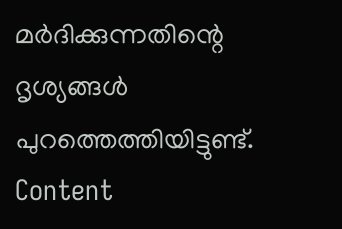മർദിക്കുന്നതിന്റെ ദൃശ്യങ്ങൾ പുറത്തെത്തിയിട്ടുണ്ട്.
Content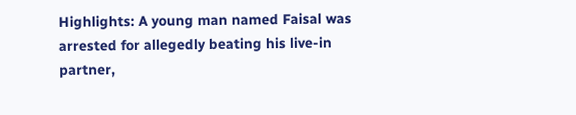Highlights: A young man named Faisal was arrested for allegedly beating his live-in partner,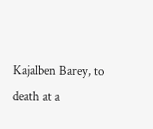Kajalben Barey, to death at a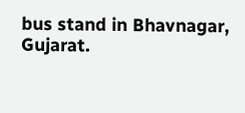bus stand in Bhavnagar, Gujarat.